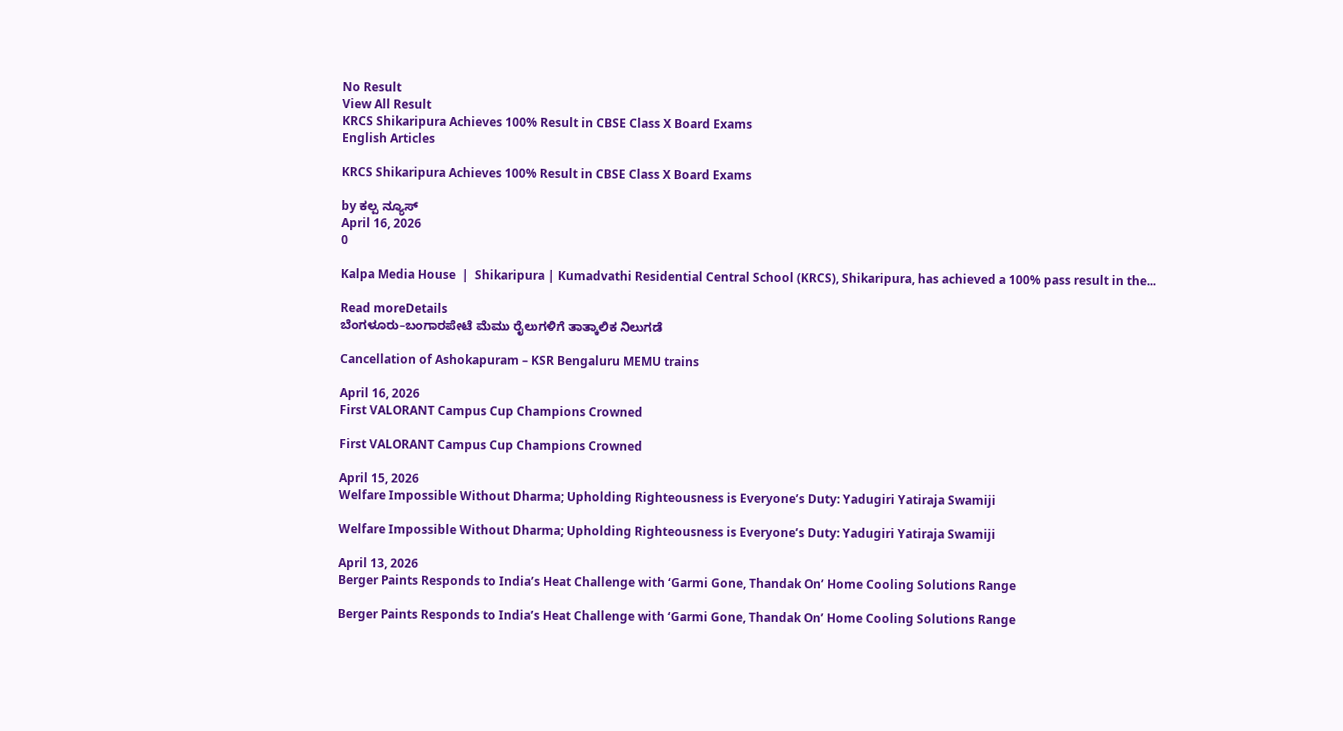No Result
View All Result
KRCS Shikaripura Achieves 100% Result in CBSE Class X Board Exams
English Articles

KRCS Shikaripura Achieves 100% Result in CBSE Class X Board Exams

by ಕಲ್ಪ ನ್ಯೂಸ್
April 16, 2026
0

Kalpa Media House  |  Shikaripura | Kumadvathi Residential Central School (KRCS), Shikaripura, has achieved a 100% pass result in the...

Read moreDetails
ಬೆಂಗಳೂರು–ಬಂಗಾರಪೇಟೆ ಮೆಮು ರೈಲುಗಳಿಗೆ ತಾತ್ಕಾಲಿಕ ನಿಲುಗಡೆ

Cancellation of Ashokapuram – KSR Bengaluru MEMU trains

April 16, 2026
First VALORANT Campus Cup Champions Crowned

First VALORANT Campus Cup Champions Crowned

April 15, 2026
Welfare Impossible Without Dharma; Upholding Righteousness is Everyone’s Duty: Yadugiri Yatiraja Swamiji

Welfare Impossible Without Dharma; Upholding Righteousness is Everyone’s Duty: Yadugiri Yatiraja Swamiji

April 13, 2026
Berger Paints Responds to India’s Heat Challenge with ‘Garmi Gone, Thandak On’ Home Cooling Solutions Range

Berger Paints Responds to India’s Heat Challenge with ‘Garmi Gone, Thandak On’ Home Cooling Solutions Range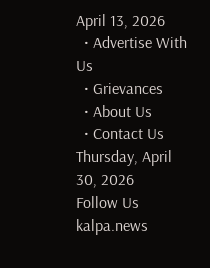April 13, 2026
  • Advertise With Us
  • Grievances
  • About Us
  • Contact Us
Thursday, April 30, 2026
Follow Us
kalpa.news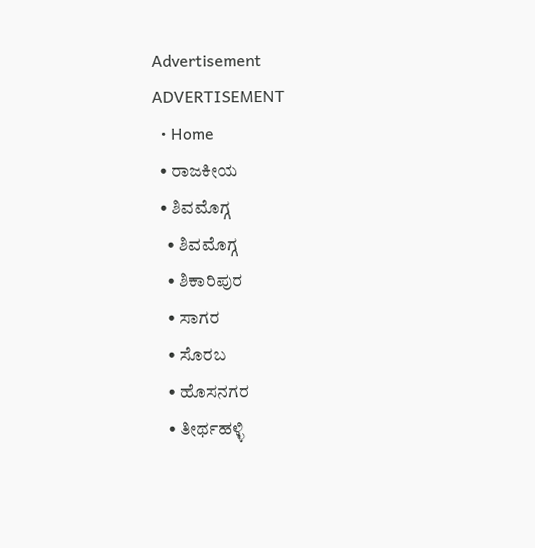Advertisement
ADVERTISEMENT
  • Home
  • ರಾಜಕೀಯ
  • ಶಿವಮೊಗ್ಗ
    • ಶಿವಮೊಗ್ಗ
    • ಶಿಕಾರಿಪುರ
    • ಸಾಗರ
    • ಸೊರಬ
    • ಹೊಸನಗರ
    • ತೀರ್ಥಹಳ್ಳಿ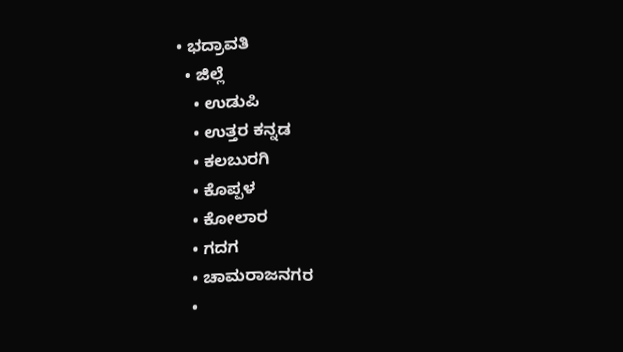• ಭದ್ರಾವತಿ
  • ಜಿಲ್ಲೆ
    • ಉಡುಪಿ
    • ಉತ್ತರ ಕನ್ನಡ
    • ಕಲಬುರಗಿ
    • ಕೊಪ್ಪಳ
    • ಕೋಲಾರ
    • ಗದಗ
    • ಚಾಮರಾಜನಗರ
    •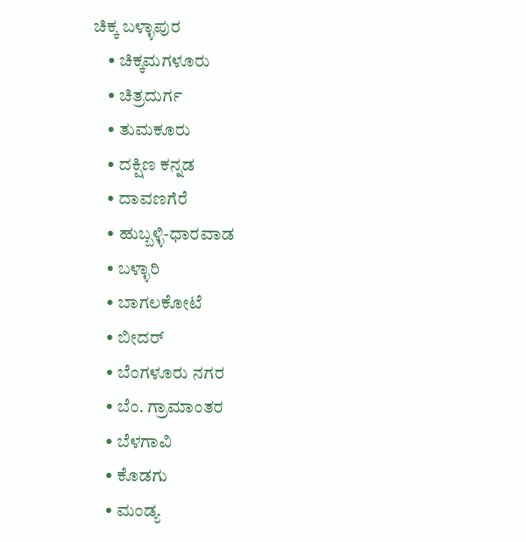ಚಿಕ್ಕ ಬಳ್ಳಾಪುರ
    • ಚಿಕ್ಕಮಗಳೂರು
    • ಚಿತ್ರದುರ್ಗ
    • ತುಮಕೂರು
    • ದಕ್ಷಿಣ ಕನ್ನಡ
    • ದಾವಣಗೆರೆ
    • ಹುಬ್ಬಳ್ಳಿ-ಧಾರವಾಡ
    • ಬಳ್ಳಾರಿ
    • ಬಾಗಲಕೋಟೆ
    • ಬೀದರ್
    • ಬೆಂಗಳೂರು ನಗರ
    • ಬೆಂ. ಗ್ರಾಮಾಂತರ
    • ಬೆಳಗಾವಿ
    • ಕೊಡಗು
    • ಮಂಡ್ಯ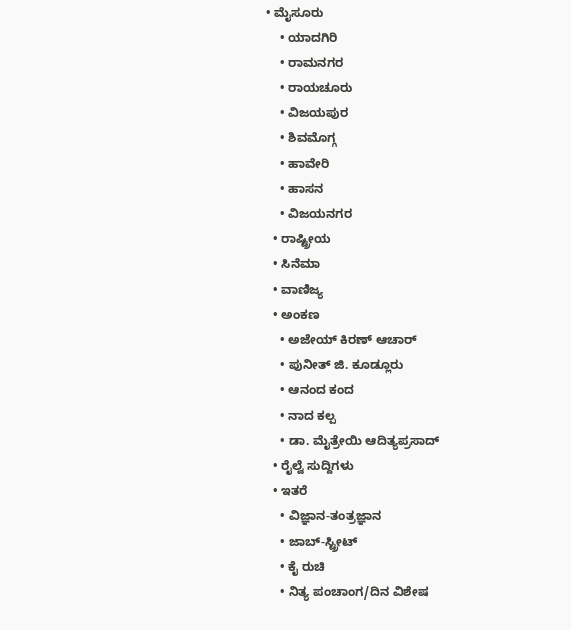• ಮೈಸೂರು
    • ಯಾದಗಿರಿ
    • ರಾಮನಗರ
    • ರಾಯಚೂರು
    • ವಿಜಯಪುರ
    • ಶಿವಮೊಗ್ಗ
    • ಹಾವೇರಿ
    • ಹಾಸನ
    • ವಿಜಯನಗರ
  • ರಾಷ್ಟ್ರೀಯ
  • ಸಿನೆಮಾ
  • ವಾಣಿಜ್ಯ
  • ಅಂಕಣ
    • ಅಜೇಯ್ ಕಿರಣ್ ಆಚಾರ್
    • ಪುನೀತ್ ಜಿ. ಕೂಡ್ಲೂರು
    • ಆನಂದ ಕಂದ
    • ನಾದ ಕಲ್ಪ
    • ಡಾ. ಮೈತ್ರೇಯಿ ಆದಿತ್ಯಪ್ರಸಾದ್
  • ರೈಲ್ವೆ ಸುದ್ದಿಗಳು
  • ಇತರೆ
    • ವಿಜ್ಞಾನ-ತಂತ್ರಜ್ಞಾನ
    • ಜಾಬ್-ಸ್ಟ್ರೀಟ್
    • ಕೈ ರುಚಿ
    • ನಿತ್ಯ ಪಂಚಾಂಗ/ದಿನ ವಿಶೇಷ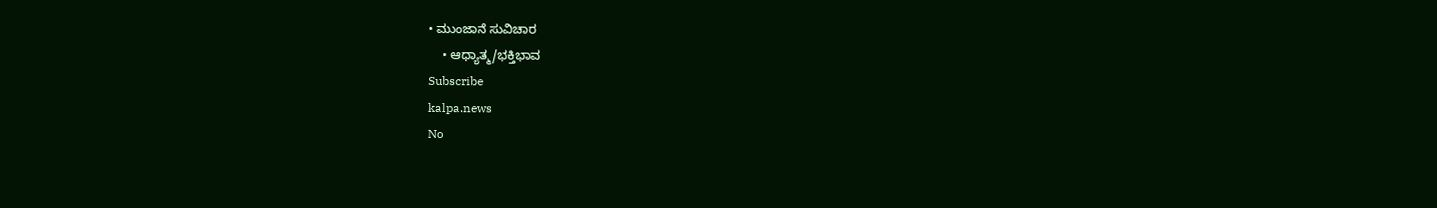• ಮುಂಜಾನೆ ಸುವಿಚಾರ
    • ಆಧ್ಯಾತ್ಮ/ಭಕ್ತಿಭಾವ
Subscribe
kalpa.news
No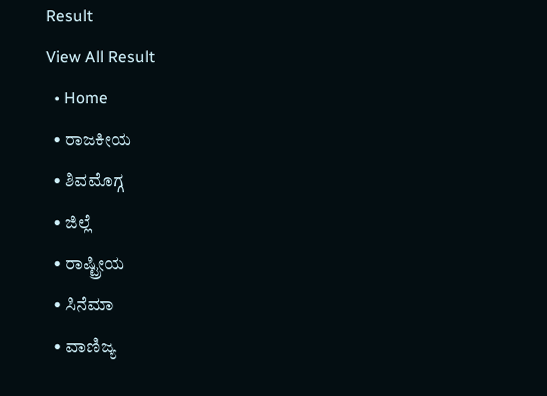Result
View All Result
  • Home
  • ರಾಜಕೀಯ
  • ಶಿವಮೊಗ್ಗ
  • ಜಿಲ್ಲೆ
  • ರಾಷ್ಟ್ರೀಯ
  • ಸಿನೆಮಾ
  • ವಾಣಿಜ್ಯ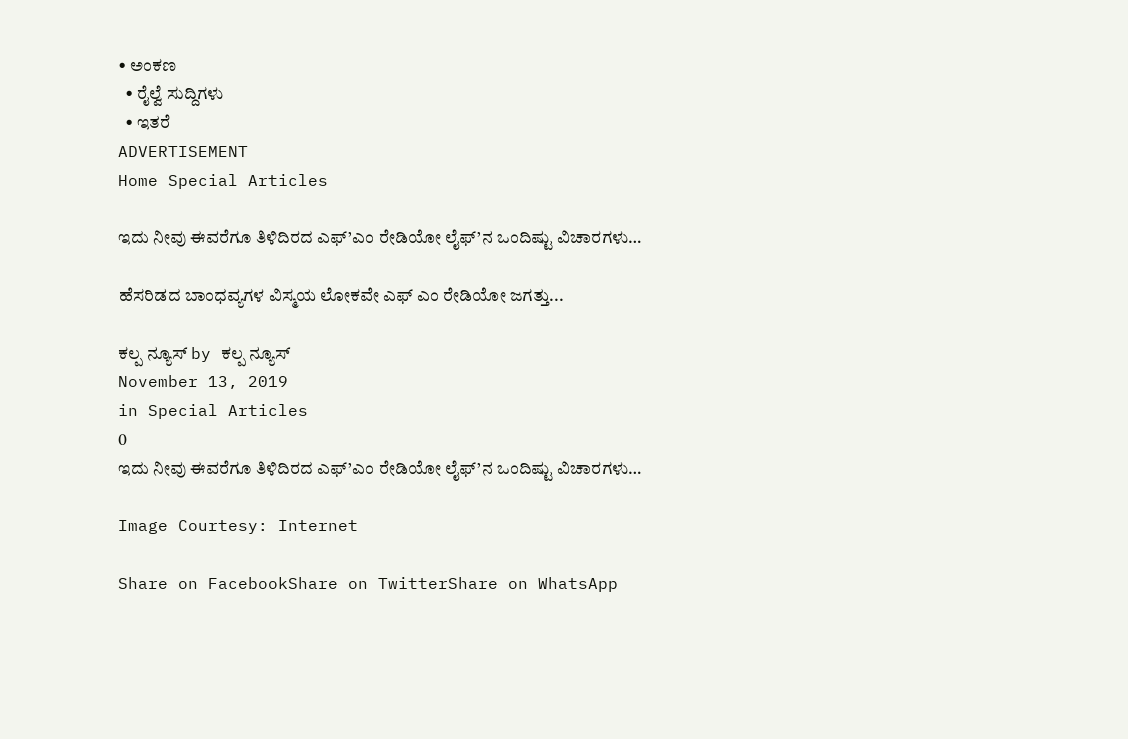• ಅಂಕಣ
  • ರೈಲ್ವೆ ಸುದ್ದಿಗಳು
  • ಇತರೆ
ADVERTISEMENT
Home Special Articles

ಇದು ನೀವು ಈವರೆಗೂ ತಿಳಿದಿರದ ಎಫ್’ಎಂ ರೇಡಿಯೋ ಲೈಫ್’ನ ಒಂದಿಷ್ಟು ವಿಚಾರಗಳು…

ಹೆಸರಿಡದ ಬಾಂಧವ್ಯಗಳ ವಿಸ್ಮಯ ಲೋಕವೇ ಎಫ್ ಎಂ ರೇಡಿಯೋ ಜಗತ್ತು...

ಕಲ್ಪ ನ್ಯೂಸ್ by ಕಲ್ಪ ನ್ಯೂಸ್
November 13, 2019
in Special Articles
0
ಇದು ನೀವು ಈವರೆಗೂ ತಿಳಿದಿರದ ಎಫ್’ಎಂ ರೇಡಿಯೋ ಲೈಫ್’ನ ಒಂದಿಷ್ಟು ವಿಚಾರಗಳು…

Image Courtesy: Internet

Share on FacebookShare on TwitterShare on WhatsApp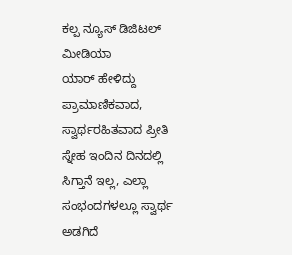ಕಲ್ಪ ನ್ಯೂಸ್ ಡಿಜಿಟಲ್ ಮೀಡಿಯಾ
ಯಾರ್ ಹೇಳಿದ್ದು ಪ್ರಾಮಾಣಿಕವಾದ, ಸ್ವಾರ್ಥರಹಿತವಾದ ಪ್ರೀತಿ ಸ್ನೇಹ ಇಂದಿನ ದಿನದಲ್ಲಿ ಸಿಗ್ತಾನೆ ಇಲ್ಲ, ಎಲ್ಲಾ ಸಂಭಂದಗಳಲ್ಲೂ ಸ್ವಾರ್ಥ ಅಡಗಿದೆ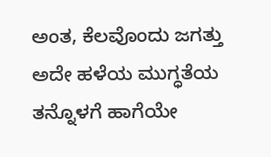ಅಂತ, ಕೆಲವೊಂದು ಜಗತ್ತು ಅದೇ ಹಳೆಯ ಮುಗ್ಧತೆಯ ತನ್ನೊಳಗೆ ಹಾಗೆಯೇ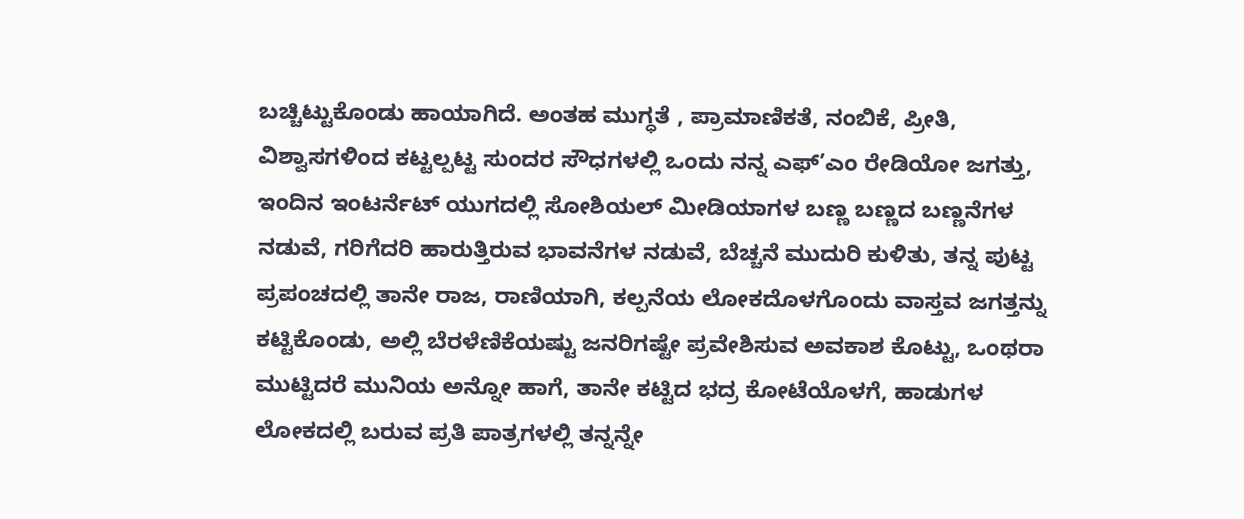ಬಚ್ಚಿಟ್ಟುಕೊಂಡು ಹಾಯಾಗಿದೆ. ಅಂತಹ ಮುಗ್ಧತೆ , ಪ್ರಾಮಾಣಿಕತೆ, ನಂಬಿಕೆ, ಪ್ರೀತಿ, ವಿಶ್ವಾಸಗಳಿಂದ ಕಟ್ಟಲ್ಪಟ್ಟ ಸುಂದರ ಸೌಧಗಳಲ್ಲಿ ಒಂದು ನನ್ನ ಎಫ್’ಎಂ ರೇಡಿಯೋ ಜಗತ್ತು, ಇಂದಿನ ಇಂಟರ್ನೆಟ್ ಯುಗದಲ್ಲಿ ಸೋಶಿಯಲ್ ಮೀಡಿಯಾಗಳ ಬಣ್ಣ ಬಣ್ಣದ ಬಣ್ಣನೆಗಳ ನಡುವೆ, ಗರಿಗೆದರಿ ಹಾರುತ್ತಿರುವ ಭಾವನೆಗಳ ನಡುವೆ, ಬೆಚ್ಚನೆ ಮುದುರಿ ಕುಳಿತು, ತನ್ನ ಪುಟ್ಟ ಪ್ರಪಂಚದಲ್ಲಿ ತಾನೇ ರಾಜ, ರಾಣಿಯಾಗಿ, ಕಲ್ಪನೆಯ ಲೋಕದೊಳಗೊಂದು ವಾಸ್ತವ ಜಗತ್ತನ್ನು ಕಟ್ಟಿಕೊಂಡು, ಅಲ್ಲಿ ಬೆರಳೆಣಿಕೆಯಷ್ಟು ಜನರಿಗಷ್ಟೇ ಪ್ರವೇಶಿಸುವ ಅವಕಾಶ ಕೊಟ್ಟು, ಒಂಥರಾ ಮುಟ್ಟಿದರೆ ಮುನಿಯ ಅನ್ನೋ ಹಾಗೆ, ತಾನೇ ಕಟ್ಟಿದ ಭದ್ರ ಕೋಟೆಯೊಳಗೆ, ಹಾಡುಗಳ ಲೋಕದಲ್ಲಿ ಬರುವ ಪ್ರತಿ ಪಾತ್ರಗಳಲ್ಲಿ ತನ್ನನ್ನೇ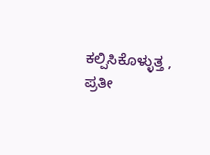ಕಲ್ಪಿಸಿಕೊಳ್ಳುತ್ತ , ಪ್ರತೀ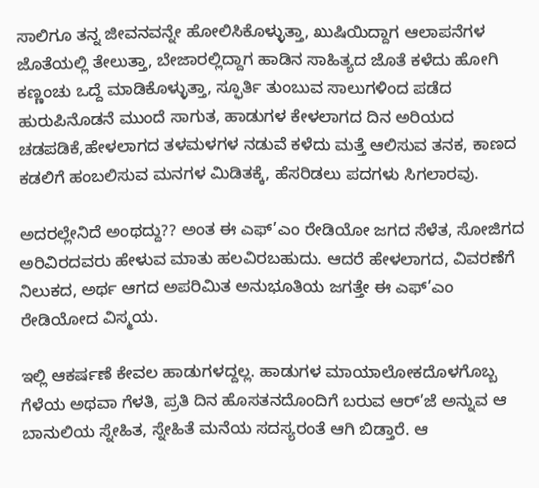ಸಾಲಿಗೂ ತನ್ನ ಜೀವನವನ್ನೇ ಹೋಲಿಸಿಕೊಳ್ಳುತ್ತಾ, ಖುಷಿಯಿದ್ದಾಗ ಆಲಾಪನೆಗಳ ಜೊತೆಯಲ್ಲಿ ತೇಲುತ್ತಾ, ಬೇಜಾರಲ್ಲಿದ್ದಾಗ ಹಾಡಿನ ಸಾಹಿತ್ಯದ ಜೊತೆ ಕಳೆದು ಹೋಗಿ ಕಣ್ಣಂಚು ಒದ್ದೆ ಮಾಡಿಕೊಳ್ಳುತ್ತಾ, ಸ್ಫೂರ್ತಿ ತುಂಬುವ ಸಾಲುಗಳಿಂದ ಪಡೆದ ಹುರುಪಿನೊಡನೆ ಮುಂದೆ ಸಾಗುತ, ಹಾಡುಗಳ ಕೇಳಲಾಗದ ದಿನ ಅರಿಯದ ಚಡಪಡಿಕೆ,ಹೇಳಲಾಗದ ತಳಮಳಗಳ ನಡುವೆ ಕಳೆದು ಮತ್ತೆ ಆಲಿಸುವ ತನಕ, ಕಾಣದ ಕಡಲಿಗೆ ಹಂಬಲಿಸುವ ಮನಗಳ ಮಿಡಿತಕ್ಕೆ, ಹೆಸರಿಡಲು ಪದಗಳು ಸಿಗಲಾರವು.

ಅದರಲ್ಲೇನಿದೆ ಅಂಥದ್ದು?? ಅಂತ ಈ ಎಫ್’ಎಂ ರೇಡಿಯೋ ಜಗದ ಸೆಳೆತ, ಸೋಜಿಗದ ಅರಿವಿರದವರು ಹೇಳುವ ಮಾತು ಹಲವಿರಬಹುದು. ಆದರೆ ಹೇಳಲಾಗದ, ವಿವರಣೆಗೆ ನಿಲುಕದ, ಅರ್ಥ ಆಗದ ಅಪರಿಮಿತ ಅನುಭೂತಿಯ ಜಗತ್ತೇ ಈ ಎಫ್’ಎಂ ರೇಡಿಯೋದ ವಿಸ್ಮಯ.

ಇಲ್ಲಿ ಆಕರ್ಷಣೆ ಕೇವಲ ಹಾಡುಗಳದ್ದಲ್ಲ. ಹಾಡುಗಳ ಮಾಯಾಲೋಕದೊಳಗೊಬ್ಬ ಗೆಳೆಯ ಅಥವಾ ಗೆಳತಿ, ಪ್ರತಿ ದಿನ ಹೊಸತನದೊಂದಿಗೆ ಬರುವ ಆರ್’ಜೆ ಅನ್ನುವ ಆ ಬಾನುಲಿಯ ಸ್ನೇಹಿತ, ಸ್ನೇಹಿತೆ ಮನೆಯ ಸದಸ್ಯರಂತೆ ಆಗಿ ಬಿಡ್ತಾರೆ. ಆ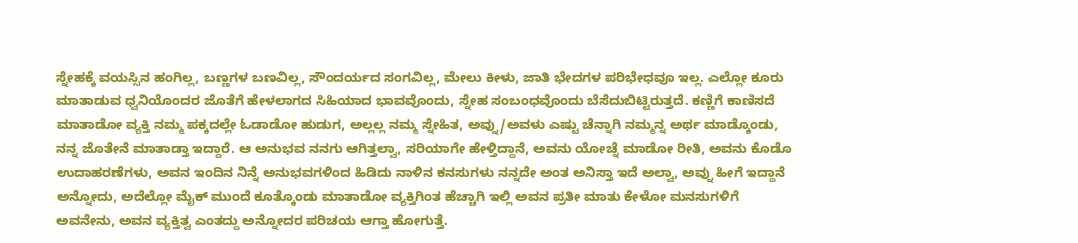ಸ್ನೇಹಕ್ಕೆ ವಯಸ್ಸಿನ ಹಂಗಿಲ್ಲ, ಬಣ್ಣಗಳ ಬಣವಿಲ್ಲ, ಸೌಂದರ್ಯದ ಸಂಗವಿಲ್ಲ, ಮೇಲು ಕೀಳು, ಜಾತಿ ಭೇದಗಳ ಪರಿಭೇಧವೂ ಇಲ್ಲ. ಎಲ್ಲೋ ಕೂರು ಮಾತಾಡುವ ಧ್ವನಿಯೊಂದರ ಜೊತೆಗೆ ಹೇಳಲಾಗದ ಸಿಹಿಯಾದ ಭಾವವೊಂದು, ಸ್ನೇಹ ಸಂಬಂಧವೊಂದು ಬೆಸೆದುಬಿಟ್ಟಿರುತ್ತದೆ. ಕಣ್ಣಿಗೆ ಕಾಣಿಸದೆ ಮಾತಾಡೋ ವ್ಯಕ್ತಿ ನಮ್ಮ ಪಕ್ಕದಲ್ಲೇ ಓಡಾಡೋ ಹುಡುಗ, ಅಲ್ಲಲ್ಲ ನಮ್ಮ ಸ್ನೇಹಿತ, ಅವ್ನು/ಅವಳು ಎಷ್ಟು ಚೆನ್ನಾಗಿ ನಮ್ಮನ್ನ ಅರ್ಥ ಮಾಡ್ಕೊಂಡು, ನನ್ನ ಜೊತೇನೆ ಮಾತಾಡ್ತಾ ಇದ್ದಾರೆ. ಆ ಅನುಭವ ನನಗು ಆಗಿತ್ತಲ್ವಾ, ಸರಿಯಾಗೇ ಹೇಳ್ತಿದ್ದಾನೆ, ಅವನು ಯೋಚ್ನೆ ಮಾಡೋ ರೀತಿ, ಅವನು ಕೊಡೊ ಉದಾಹರಣೆಗಳು, ಅವನ ಇಂದಿನ ನಿನ್ನೆ ಅನುಭವಗಳಿಂದ ಹಿಡಿದು ನಾಳಿನ ಕನಸುಗಳು ನನ್ನದೇ ಅಂತ ಅನಿಸ್ತಾ ಇದೆ ಅಲ್ವಾ, ಅವ್ನು ಹೀಗೆ ಇದ್ದಾನೆ ಅನ್ನೋದು, ಅದೆಲ್ಲೋ ಮೈಕ್ ಮುಂದೆ ಕೂತ್ಕೊಂಡು ಮಾತಾಡೋ ವ್ಯಕ್ತಿಗಿಂತ ಹೆಚ್ಚಾಗಿ ಇಲ್ಲಿ ಅವನ ಪ್ರತೀ ಮಾತು ಕೇಳೋ ಮನಸುಗಳಿಗೆ ಅವನೇನು, ಅವನ ವ್ಯಕ್ತಿತ್ವ ಎಂತದ್ದು ಅನ್ನೋದರ ಪರಿಚಯ ಆಗ್ತಾ ಹೋಗುತ್ತೆ.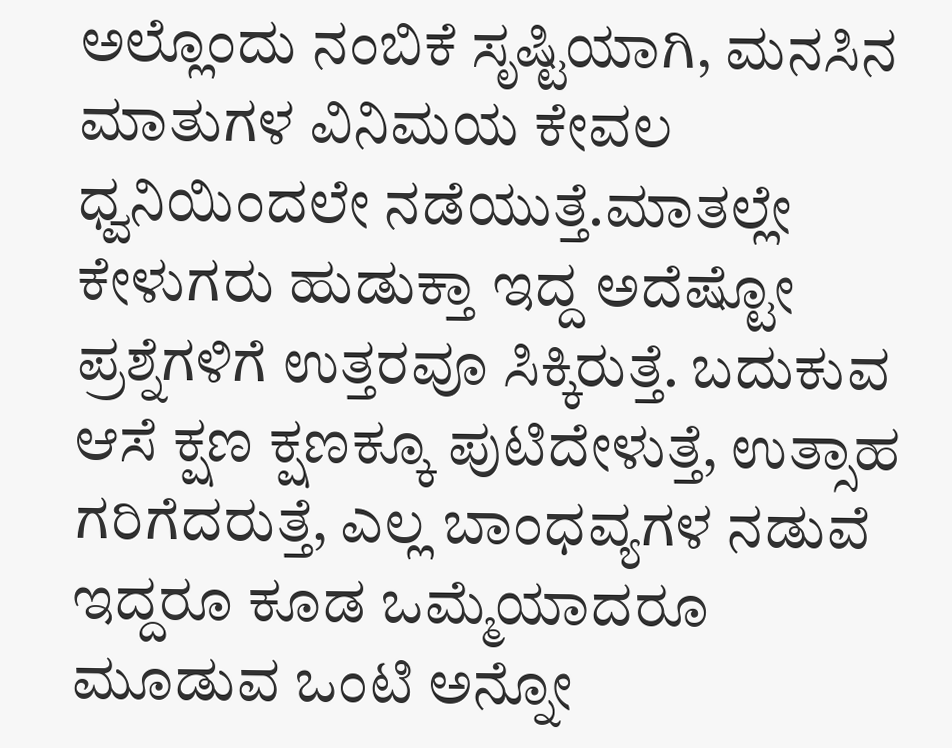ಅಲ್ಲೊಂದು ನಂಬಿಕೆ ಸೃಷ್ಟಿಯಾಗಿ, ಮನಸಿನ ಮಾತುಗಳ ವಿನಿಮಯ ಕೇವಲ ಧ್ವನಿಯಿಂದಲೇ ನಡೆಯುತ್ತೆ.ಮಾತಲ್ಲೇ ಕೇಳುಗರು ಹುಡುಕ್ತಾ ಇದ್ದ ಅದೆಷ್ಟೋ ಪ್ರಶ್ನೆಗಳಿಗೆ ಉತ್ತರವೂ ಸಿಕ್ಕಿರುತ್ತೆ. ಬದುಕುವ ಆಸೆ ಕ್ಷಣ ಕ್ಷಣಕ್ಕೂ ಪುಟಿದೇಳುತ್ತೆ, ಉತ್ಸಾಹ ಗರಿಗೆದರುತ್ತೆ, ಎಲ್ಲ ಬಾಂಧವ್ಯಗಳ ನಡುವೆ ಇದ್ದರೂ ಕೂಡ ಒಮ್ಮೆಯಾದರೂ ಮೂಡುವ ಒಂಟಿ ಅನ್ನೋ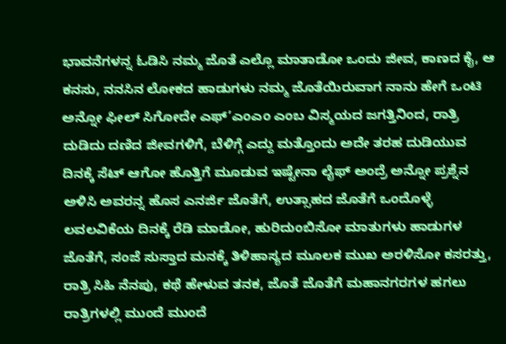ಭಾವನೆಗಳನ್ನ ಓಡಿಸಿ ನಮ್ಮ ಜೊತೆ ಎಲ್ಲೊ ಮಾತಾಡೋ ಒಂದು ಜೀವ, ಕಾಣದ ಕೈ, ಆ ಕನಸು, ನನಸಿನ ಲೋಕದ ಹಾಡುಗಳು ನಮ್ಮ ಜೊತೆಯಿರುವಾಗ ನಾನು ಹೇಗೆ ಒಂಟಿ ಅನ್ನೋ ಫೀಲ್ ಸಿಗೋದೇ ಎಫ್’ಎಂಎಂ ಎಂಬ ವಿಸ್ಮಯದ ಜಗತ್ತಿನಿಂದ, ರಾತ್ರಿ ದುಡಿದು ದಣಿದ ಜೀವಗಳಿಗೆ, ಬೆಳಿಗ್ಗೆ ಎದ್ದು ಮತ್ತೊಂದು ಅದೇ ತರಹ ದುಡಿಯುವ ದಿನಕ್ಕೆ ಸೆಟ್ ಆಗೋ ಹೊತ್ತಿಗೆ ಮೂಡುವ ಇಷ್ಟೇನಾ ಲೈಫ್ ಅಂದ್ರೆ ಅನ್ನೋ ಪ್ರಶ್ನೆನ ಅಳಿಸಿ ಅವರನ್ನ ಹೊಸ ಎನರ್ಜಿ ಜೊತೆಗೆ, ಉತ್ಸಾಹದ ಜೊತೆಗೆ ಒಂದೊಳ್ಳೆ ಲವಲವಿಕೆಯ ದಿನಕ್ಕೆ ರೆಡಿ ಮಾಡೋ, ಹುರಿದುಂಬಿಸೋ ಮಾತುಗಳು ಹಾಡುಗಳ ಜೊತೆಗೆ, ಸಂಜೆ ಸುಸ್ತಾದ ಮನಕ್ಕೆ ತಿಳಿಹಾಸ್ಯದ ಮೂಲಕ ಮುಖ ಅರಳಿಸೋ ಕಸರತ್ತು, ರಾತ್ರಿ ಸಿಹಿ ನೆನಪು, ಕಥೆ ಹೇಳುವ ತನಕ, ಜೊತೆ ಜೊತೆಗೆ ಮಹಾನಗರಗಳ ಹಗಲು ರಾತ್ರಿಗಳಲ್ಲಿ ಮುಂದೆ ಮುಂದೆ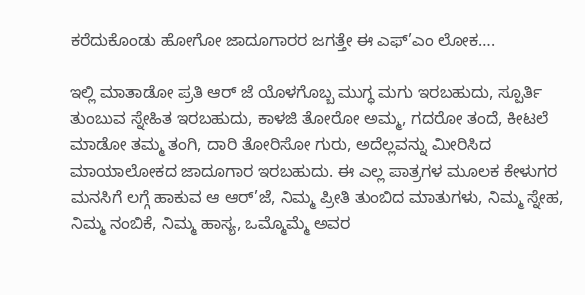ಕರೆದುಕೊಂಡು ಹೋಗೋ ಜಾದೂಗಾರರ ಜಗತ್ತೇ ಈ ಎಫ್’ಎಂ ಲೋಕ….

ಇಲ್ಲಿ ಮಾತಾಡೋ ಪ್ರತಿ ಆರ್ ಜೆ ಯೊಳಗೊಬ್ಬ ಮುಗ್ಧ ಮಗು ಇರಬಹುದು, ಸ್ಪೂರ್ತಿ ತುಂಬುವ ಸ್ನೇಹಿತ ಇರಬಹುದು, ಕಾಳಜಿ ತೋರೋ ಅಮ್ಮ, ಗದರೋ ತಂದೆ, ಕೀಟಲೆ ಮಾಡೋ ತಮ್ಮ ತಂಗಿ, ದಾರಿ ತೋರಿಸೋ ಗುರು, ಅದೆಲ್ಲವನ್ನು ಮೀರಿಸಿದ ಮಾಯಾಲೋಕದ ಜಾದೂಗಾರ ಇರಬಹುದು. ಈ ಎಲ್ಲ ಪಾತ್ರಗಳ ಮೂಲಕ ಕೇಳುಗರ ಮನಸಿಗೆ ಲಗ್ಗೆ ಹಾಕುವ ಆ ಆರ್’ಜೆ, ನಿಮ್ಮ ಪ್ರೀತಿ ತುಂಬಿದ ಮಾತುಗಳು, ನಿಮ್ಮ ಸ್ನೇಹ, ನಿಮ್ಮ ನಂಬಿಕೆ, ನಿಮ್ಮ ಹಾಸ್ಯ, ಒಮ್ಮೊಮ್ಮೆ ಅವರ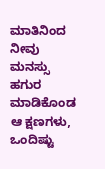ಮಾತಿನಿಂದ ನೀವು ಮನಸ್ಸು ಹಗುರ ಮಾಡಿಕೊಂಡ ಆ ಕ್ಷಣಗಳು, ಒಂದಿಷ್ಟು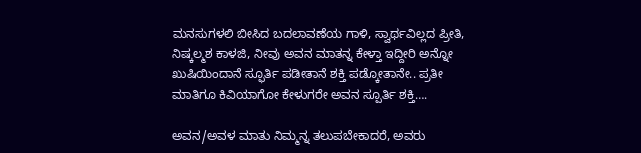ಮನಸುಗಳಲಿ ಬೀಸಿದ ಬದಲಾವಣೆಯ ಗಾಳಿ, ಸ್ವಾರ್ಥವಿಲ್ಲದ ಪ್ರೀತಿ, ನಿಷ್ಕಲ್ಮಶ ಕಾಳಜಿ, ನೀವು ಅವನ ಮಾತನ್ನ ಕೇಳ್ತಾ ಇದ್ದೀರಿ ಅನ್ನೋ ಖುಷಿಯಿಂದಾನೆ ಸ್ಫೂರ್ತಿ ಪಡೀತಾನೆ ಶಕ್ತಿ ಪಡ್ಕೋತಾನೇ.. ಪ್ರತೀ ಮಾತಿಗೂ ಕಿವಿಯಾಗೋ ಕೇಳುಗರೇ ಅವನ ಸ್ಪೂರ್ತಿ ಶಕ್ತಿ….

ಅವನ/ಅವಳ ಮಾತು ನಿಮ್ಮನ್ನ ತಲುಪಬೇಕಾದರೆ, ಅವರು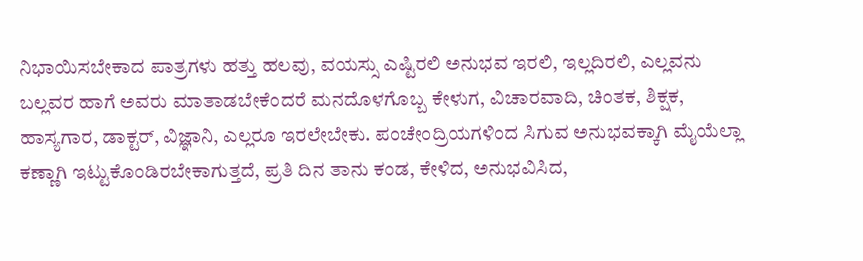ನಿಭಾಯಿಸಬೇಕಾದ ಪಾತ್ರಗಳು ಹತ್ತು ಹಲವು, ವಯಸ್ಸು ಎಷ್ಟಿರಲಿ ಅನುಭವ ಇರಲಿ, ಇಲ್ಲದಿರಲಿ, ಎಲ್ಲವನು ಬಲ್ಲವರ ಹಾಗೆ ಅವರು ಮಾತಾಡಬೇಕೆಂದರೆ ಮನದೊಳಗೊಬ್ಬ ಕೇಳುಗ, ವಿಚಾರವಾದಿ, ಚಿಂತಕ, ಶಿಕ್ಷಕ, ಹಾಸ್ಯಗಾರ, ಡಾಕ್ಟರ್, ವಿಜ್ಞಾನಿ, ಎಲ್ಲರೂ ಇರಲೇಬೇಕು. ಪಂಚೇಂದ್ರಿಯಗಳಿಂದ ಸಿಗುವ ಅನುಭವಕ್ಕಾಗಿ ಮೈಯೆಲ್ಲಾ ಕಣ್ಣಾಗಿ ಇಟ್ಟುಕೊಂಡಿರಬೇಕಾಗುತ್ತದೆ, ಪ್ರತಿ ದಿನ ತಾನು ಕಂಡ, ಕೇಳಿದ, ಅನುಭವಿಸಿದ,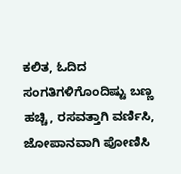ಕಲಿತ, ಓದಿದ ಸಂಗತಿಗಳಿಗೊಂದಿಷ್ಟು ಬಣ್ಣ ಹಚ್ಚಿ, ರಸವತ್ತಾಗಿ ವರ್ಣಿಸಿ, ಜೋಪಾನವಾಗಿ ಪೋಣಿಸಿ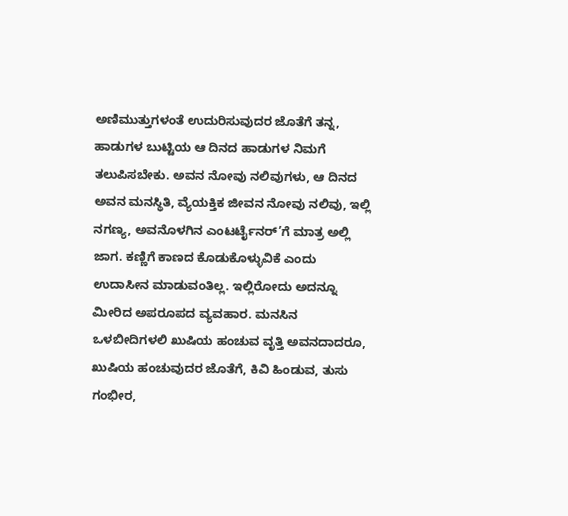ಅಣಿಮುತ್ತುಗಳಂತೆ ಉದುರಿಸುವುದರ ಜೊತೆಗೆ ತನ್ನ, ಹಾಡುಗಳ ಬುಟ್ಟಿಯ ಆ ದಿನದ ಹಾಡುಗಳ ನಿಮಗೆ ತಲುಪಿಸಬೇಕು. ಅವನ ನೋವು ನಲಿವುಗಳು, ಆ ದಿನದ ಅವನ ಮನಸ್ಥಿತಿ, ವ್ಯೆಯಕ್ತಿಕ ಜೀವನ ನೋವು ನಲಿವು, ಇಲ್ಲಿ ನಗಣ್ಯ, ಅವನೊಳಗಿನ ಎಂಟರ್ಟೈನರ್’ಗೆ ಮಾತ್ರ ಅಲ್ಲಿ ಜಾಗ. ಕಣ್ಣಿಗೆ ಕಾಣದ ಕೊಡುಕೊಳ್ಳುವಿಕೆ ಎಂದು ಉದಾಸೀನ ಮಾಡುವಂತಿಲ್ಲ. ಇಲ್ಲಿರೋದು ಅದನ್ನೂ ಮೀರಿದ ಅಪರೂಪದ ವ್ಯವಹಾರ. ಮನಸಿನ ಒಳಬೀದಿಗಳಲಿ ಖುಷಿಯ ಹಂಚುವ ವೃತ್ತಿ ಅವನದಾದರೂ, ಖುಷಿಯ ಹಂಚುವುದರ ಜೊತೆಗೆ, ಕಿವಿ ಹಿಂಡುವ, ತುಸು ಗಂಭೀರ,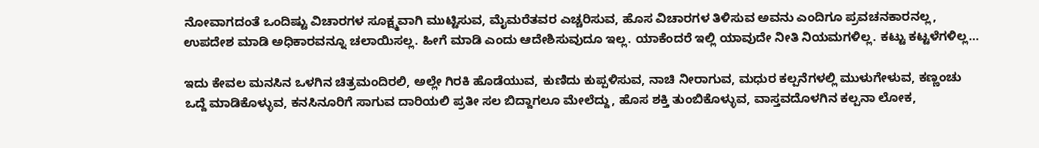ನೋವಾಗದಂತೆ ಒಂದಿಷ್ಟು ವಿಚಾರಗಳ ಸೂಕ್ಷ್ಮವಾಗಿ ಮುಟ್ಟಿಸುವ, ಮೈಮರೆತವರ ಎಚ್ಚರಿಸುವ, ಹೊಸ ವಿಚಾರಗಳ ತಿಳಿಸುವ ಅವನು ಎಂದಿಗೂ ಪ್ರವಚನಕಾರನಲ್ಲ, ಉಪದೇಶ ಮಾಡಿ ಅಧಿಕಾರವನ್ನೂ ಚಲಾಯಿಸಲ್ಲ. ಹೀಗೆ ಮಾಡಿ ಎಂದು ಆದೇಶಿಸುವುದೂ ಇಲ್ಲ. ಯಾಕೆಂದರೆ ಇಲ್ಲಿ ಯಾವುದೇ ನೀತಿ ನಿಯಮಗಳಿಲ್ಲ. ಕಟ್ಟು ಕಟ್ಟಳೆಗಳಿಲ್ಲ…

ಇದು ಕೇವಲ ಮನಸಿನ ಒಳಗಿನ ಚಿತ್ರಮಂದಿರಲಿ, ಅಲ್ಲೇ ಗಿರಕಿ ಹೊಡೆಯುವ, ಕುಣಿದು ಕುಪ್ಪಳಿಸುವ, ನಾಚಿ ನೀರಾಗುವ, ಮಧುರ ಕಲ್ಪನೆಗಳಲ್ಲಿ ಮುಳುಗೇಳುವ, ಕಣ್ಣಂಚು ಒದ್ದೆ ಮಾಡಿಕೊಳ್ಳುವ, ಕನಸಿನೂರಿಗೆ ಸಾಗುವ ದಾರಿಯಲಿ ಪ್ರತೀ ಸಲ ಬಿದ್ದಾಗಲೂ ಮೇಲೆದ್ದು, ಹೊಸ ಶಕ್ತಿ ತುಂಬಿಕೊಳ್ಳುವ, ವಾಸ್ತವದೊಳಗಿನ ಕಲ್ಪನಾ ಲೋಕ,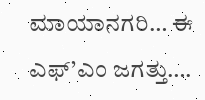ಮಾಯಾನಗರಿ… ಈ ಎಫ್’ಎಂ ಜಗತ್ತು….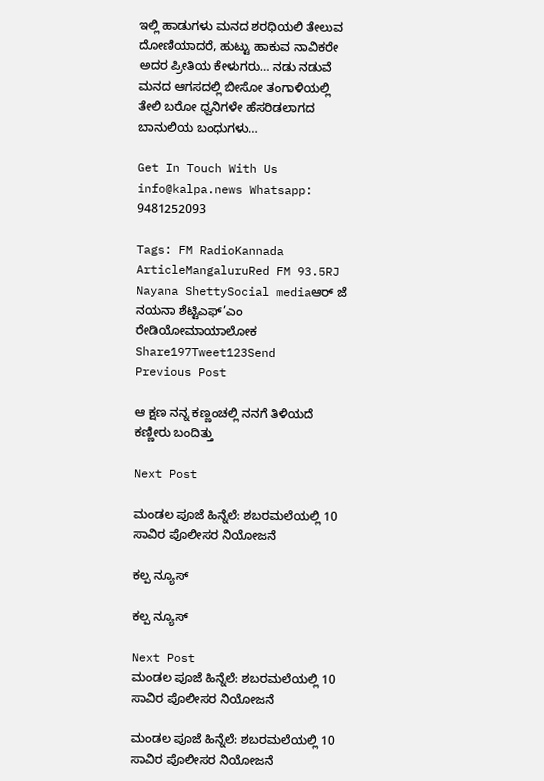ಇಲ್ಲಿ ಹಾಡುಗಳು ಮನದ ಶರಧಿಯಲಿ ತೇಲುವ ದೋಣಿಯಾದರೆ, ಹುಟ್ಟು ಹಾಕುವ ನಾವಿಕರೇ ಅದರ ಪ್ರೀತಿಯ ಕೇಳುಗರು… ನಡು ನಡುವೆ ಮನದ ಆಗಸದಲ್ಲಿ ಬೀಸೋ ತಂಗಾಳಿಯಲ್ಲಿ ತೇಲಿ ಬರೋ ಧ್ವನಿಗಳೇ ಹೆಸರಿಡಲಾಗದ ಬಾನುಲಿಯ ಬಂಧುಗಳು…

Get In Touch With Us info@kalpa.news Whatsapp: 9481252093

Tags: FM RadioKannada ArticleMangaluruRed FM 93.5RJ Nayana ShettySocial mediaಆರ್ ಜೆ ನಯನಾ ಶೆಟ್ಟಿಎಫ್’ಎಂ ರೇಡಿಯೋಮಾಯಾಲೋಕ
Share197Tweet123Send
Previous Post

ಆ ಕ್ಷಣ ನನ್ನ ಕಣ್ಣಂಚಲ್ಲಿ ನನಗೆ ತಿಳಿಯದೆ ಕಣ್ಣೀರು ಬಂದಿತ್ತು

Next Post

ಮಂಡಲ ಪೂಜೆ ಹಿನ್ನೆಲೆ: ಶಬರಮಲೆಯಲ್ಲಿ 10 ಸಾವಿರ ಪೊಲೀಸರ ನಿಯೋಜನೆ

ಕಲ್ಪ ನ್ಯೂಸ್

ಕಲ್ಪ ನ್ಯೂಸ್

Next Post
ಮಂಡಲ ಪೂಜೆ ಹಿನ್ನೆಲೆ: ಶಬರಮಲೆಯಲ್ಲಿ 10 ಸಾವಿರ ಪೊಲೀಸರ ನಿಯೋಜನೆ

ಮಂಡಲ ಪೂಜೆ ಹಿನ್ನೆಲೆ: ಶಬರಮಲೆಯಲ್ಲಿ 10 ಸಾವಿರ ಪೊಲೀಸರ ನಿಯೋಜನೆ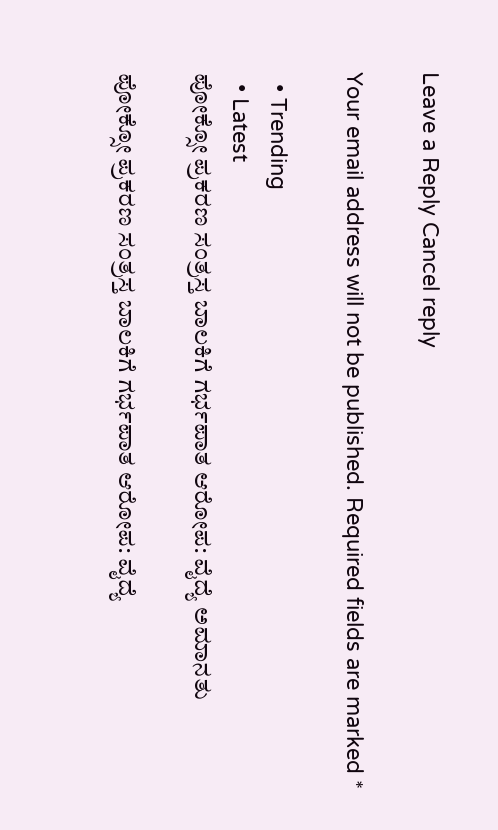Leave a Reply Cancel reply

Your email address will not be published. Required fields are marked *

  • Trending
  • Latest
ಪೋಕ್ಸೋ ಪ್ರಕರಣ ಸಂತ್ರಸ್ತ ಬಾಲಕಿಗೆ ಗರ್ಭಪಾತ ಆರೋಪ: ವೈದ್ಯೆ ಅಮಾನತು

ಪೋಕ್ಸೋ ಪ್ರಕರಣ ಸಂತ್ರಸ್ತ ಬಾಲಕಿಗೆ ಗರ್ಭಪಾತ ಆರೋಪ: ವೈದ್ಯೆ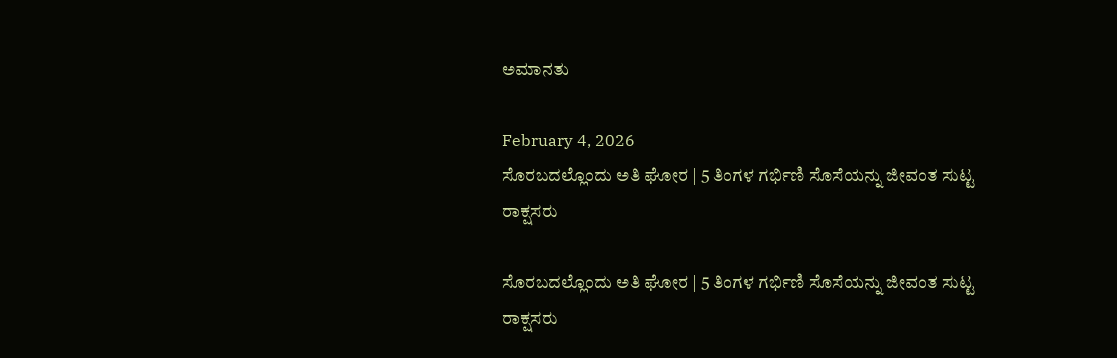ಅಮಾನತು

February 4, 2026
ಸೊರಬದಲ್ಲೊಂದು ಅತಿ ಘೋರ | 5 ತಿಂಗಳ ಗರ್ಭಿಣಿ ಸೊಸೆಯನ್ನು ಜೀವಂತ ಸುಟ್ಟ ರಾಕ್ಷಸರು

ಸೊರಬದಲ್ಲೊಂದು ಅತಿ ಘೋರ | 5 ತಿಂಗಳ ಗರ್ಭಿಣಿ ಸೊಸೆಯನ್ನು ಜೀವಂತ ಸುಟ್ಟ ರಾಕ್ಷಸರು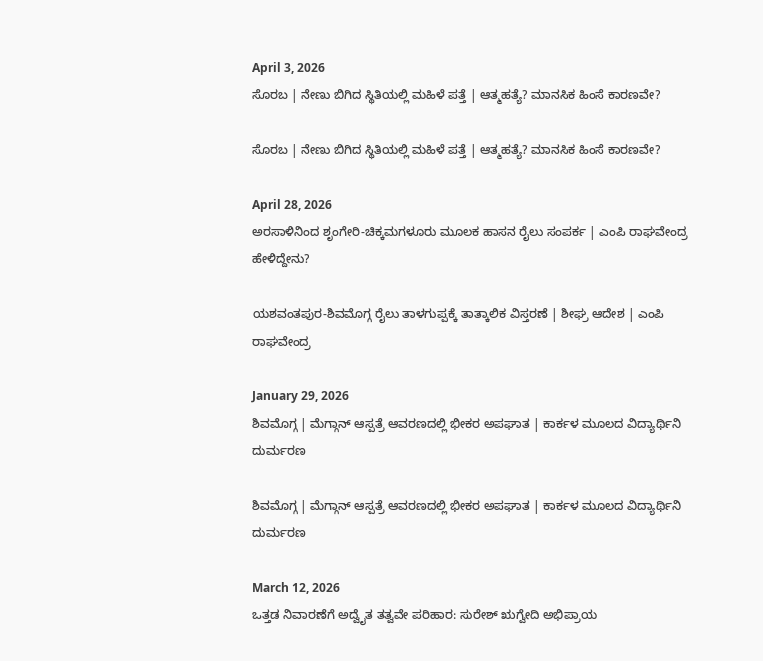April 3, 2026
ಸೊರಬ | ನೇಣು ಬಿಗಿದ ಸ್ಥಿತಿಯಲ್ಲಿ ಮಹಿಳೆ ಪತ್ತೆ | ಆತ್ಮಹತ್ಯೆ? ಮಾನಸಿಕ ಹಿಂಸೆ ಕಾರಣವೇ?

ಸೊರಬ | ನೇಣು ಬಿಗಿದ ಸ್ಥಿತಿಯಲ್ಲಿ ಮಹಿಳೆ ಪತ್ತೆ | ಆತ್ಮಹತ್ಯೆ? ಮಾನಸಿಕ ಹಿಂಸೆ ಕಾರಣವೇ?

April 28, 2026
ಅರಸಾಳಿನಿಂದ ಶೃಂಗೇರಿ-ಚಿಕ್ಕಮಗಳೂರು ಮೂಲಕ ಹಾಸನ ರೈಲು ಸಂಪರ್ಕ | ಎಂಪಿ ರಾಘವೇಂದ್ರ ಹೇಳಿದ್ದೇನು?

ಯಶವಂತಪುರ-ಶಿವಮೊಗ್ಗ ರೈಲು ತಾಳಗುಪ್ಪಕ್ಕೆ ತಾತ್ಕಾಲಿಕ ವಿಸ್ತರಣೆ | ಶೀಘ್ರ ಆದೇಶ | ಎಂಪಿ ರಾಘವೇಂದ್ರ

January 29, 2026
ಶಿವಮೊಗ್ಗ | ಮೆಗ್ಗಾನ್ ಆಸ್ಪತ್ರೆ ಆವರಣದಲ್ಲಿ ಭೀಕರ ಅಪಘಾತ | ಕಾರ್ಕಳ ಮೂಲದ ವಿದ್ಯಾರ್ಥಿನಿ ದುರ್ಮರಣ

ಶಿವಮೊಗ್ಗ | ಮೆಗ್ಗಾನ್ ಆಸ್ಪತ್ರೆ ಆವರಣದಲ್ಲಿ ಭೀಕರ ಅಪಘಾತ | ಕಾರ್ಕಳ ಮೂಲದ ವಿದ್ಯಾರ್ಥಿನಿ ದುರ್ಮರಣ

March 12, 2026
ಒತ್ತಡ ನಿವಾರಣೆಗೆ ಅದ್ವೈತ ತತ್ವವೇ ಪರಿಹಾರ: ಸುರೇಶ್ ಋಗ್ವೇದಿ ಅಭಿಪ್ರಾಯ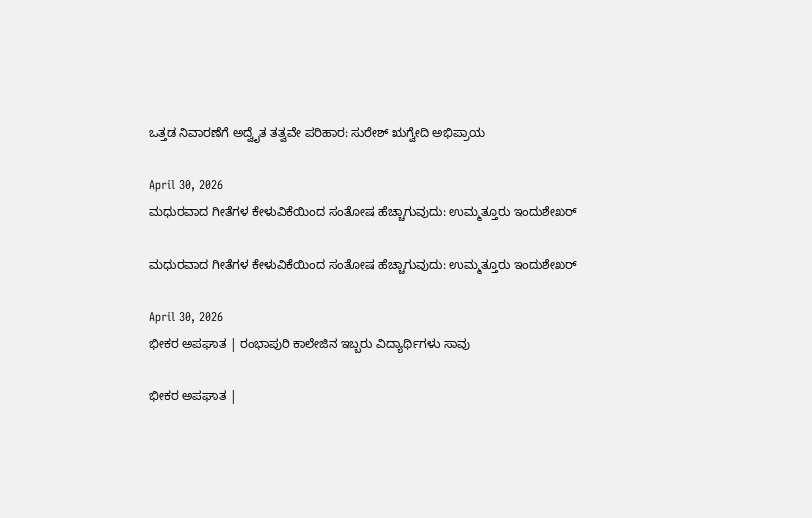ಒತ್ತಡ ನಿವಾರಣೆಗೆ ಅದ್ವೈತ ತತ್ವವೇ ಪರಿಹಾರ: ಸುರೇಶ್ ಋಗ್ವೇದಿ ಅಭಿಪ್ರಾಯ

April 30, 2026
ಮಧುರವಾದ ಗೀತೆಗಳ ಕೇಳುವಿಕೆಯಿಂದ ಸಂತೋಷ ಹೆಚ್ಚಾಗುವುದು: ಉಮ್ಮತ್ತೂರು ಇಂದುಶೇಖರ್

ಮಧುರವಾದ ಗೀತೆಗಳ ಕೇಳುವಿಕೆಯಿಂದ ಸಂತೋಷ ಹೆಚ್ಚಾಗುವುದು: ಉಮ್ಮತ್ತೂರು ಇಂದುಶೇಖರ್

April 30, 2026
ಭೀಕರ ಅಪಘಾತ | ರಂಭಾಪುರಿ ಕಾಲೇಜಿನ ಇಬ್ಬರು ವಿದ್ಯಾರ್ಥಿಗಳು ಸಾವು

ಭೀಕರ ಅಪಘಾತ |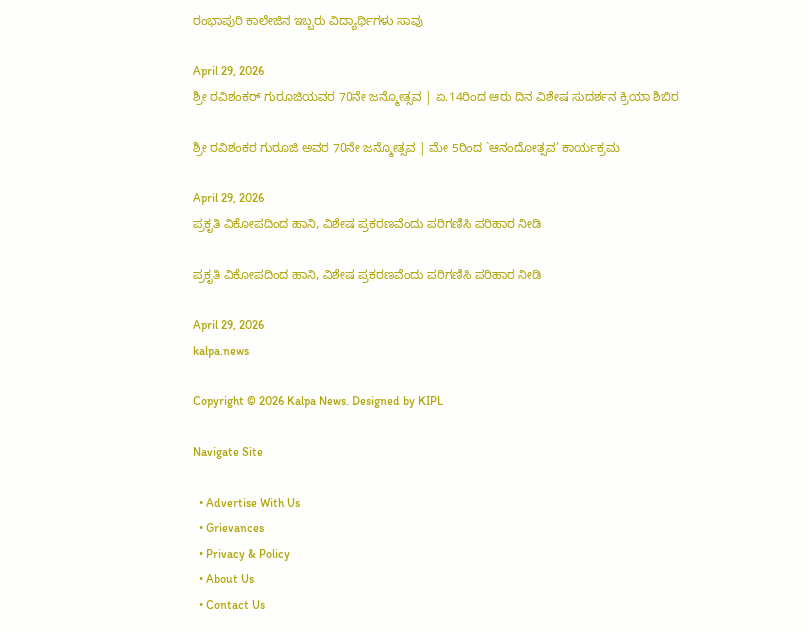ರಂಭಾಪುರಿ ಕಾಲೇಜಿನ ಇಬ್ಬರು ವಿದ್ಯಾರ್ಥಿಗಳು ಸಾವು

April 29, 2026
ಶ್ರೀ ರವಿಶಂಕರ್ ಗುರೂಜಿಯವರ 70ನೇ ಜನ್ಮೋತ್ಸವ | ಏ.14ರಿಂದ ಆರು ದಿನ ವಿಶೇಷ ಸುದರ್ಶನ ಕ್ರಿಯಾ ಶಿಬಿರ

ಶ್ರೀ ರವಿಶಂಕರ ಗುರೂಜಿ ಅವರ 70ನೇ ಜನ್ಮೋತ್ಸವ | ಮೇ 5ರಿಂದ `ಆನಂದೋತ್ಸವ’ ಕಾರ್ಯಕ್ರಮ

April 29, 2026
ಪ್ರಕೃತಿ ವಿಕೋಪದಿಂದ ಹಾನಿ, ವಿಶೇಷ ಪ್ರಕರಣವೆಂದು ಪರಿಗಣಿಸಿ ಪರಿಹಾರ ನೀಡಿ

ಪ್ರಕೃತಿ ವಿಕೋಪದಿಂದ ಹಾನಿ, ವಿಶೇಷ ಪ್ರಕರಣವೆಂದು ಪರಿಗಣಿಸಿ ಪರಿಹಾರ ನೀಡಿ

April 29, 2026
kalpa.news

Copyright © 2026 Kalpa News. Designed by KIPL

Navigate Site

  • Advertise With Us
  • Grievances
  • Privacy & Policy
  • About Us
  • Contact Us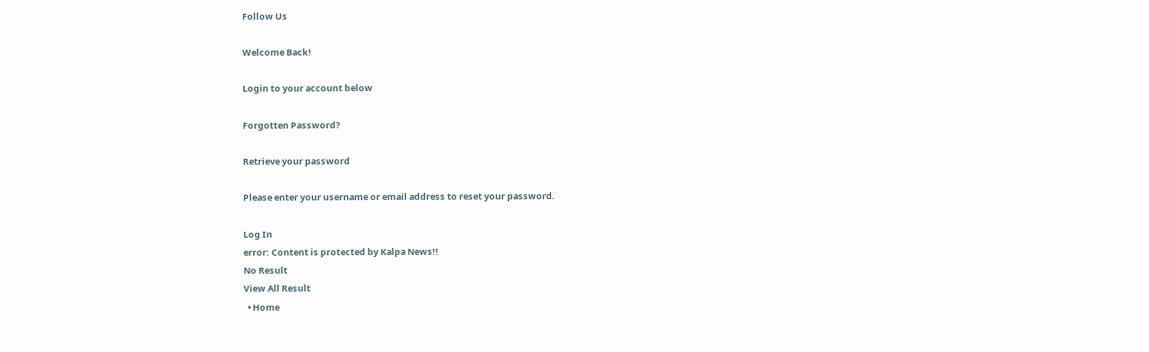Follow Us

Welcome Back!

Login to your account below

Forgotten Password?

Retrieve your password

Please enter your username or email address to reset your password.

Log In
error: Content is protected by Kalpa News!!
No Result
View All Result
  • Home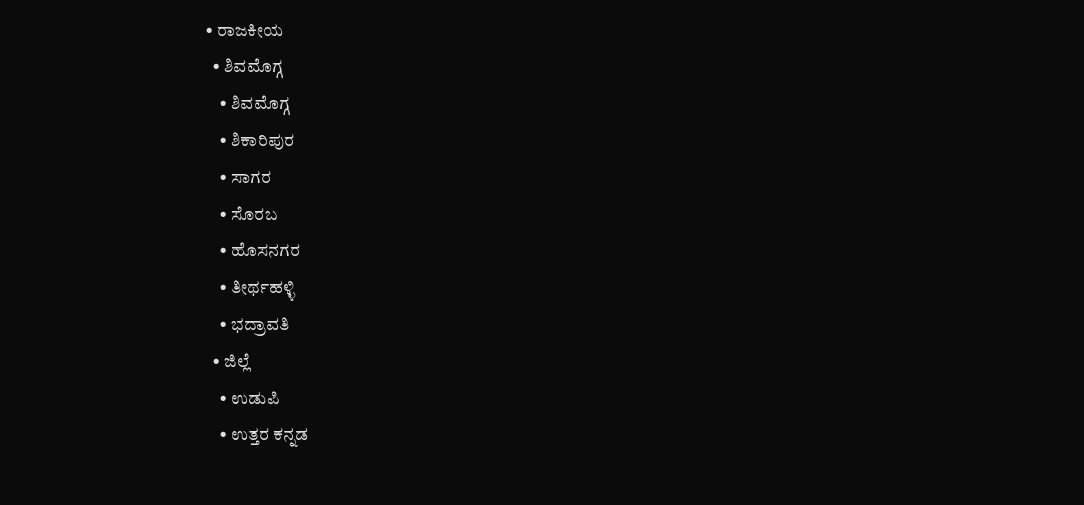• ರಾಜಕೀಯ
  • ಶಿವಮೊಗ್ಗ
    • ಶಿವಮೊಗ್ಗ
    • ಶಿಕಾರಿಪುರ
    • ಸಾಗರ
    • ಸೊರಬ
    • ಹೊಸನಗರ
    • ತೀರ್ಥಹಳ್ಳಿ
    • ಭದ್ರಾವತಿ
  • ಜಿಲ್ಲೆ
    • ಉಡುಪಿ
    • ಉತ್ತರ ಕನ್ನಡ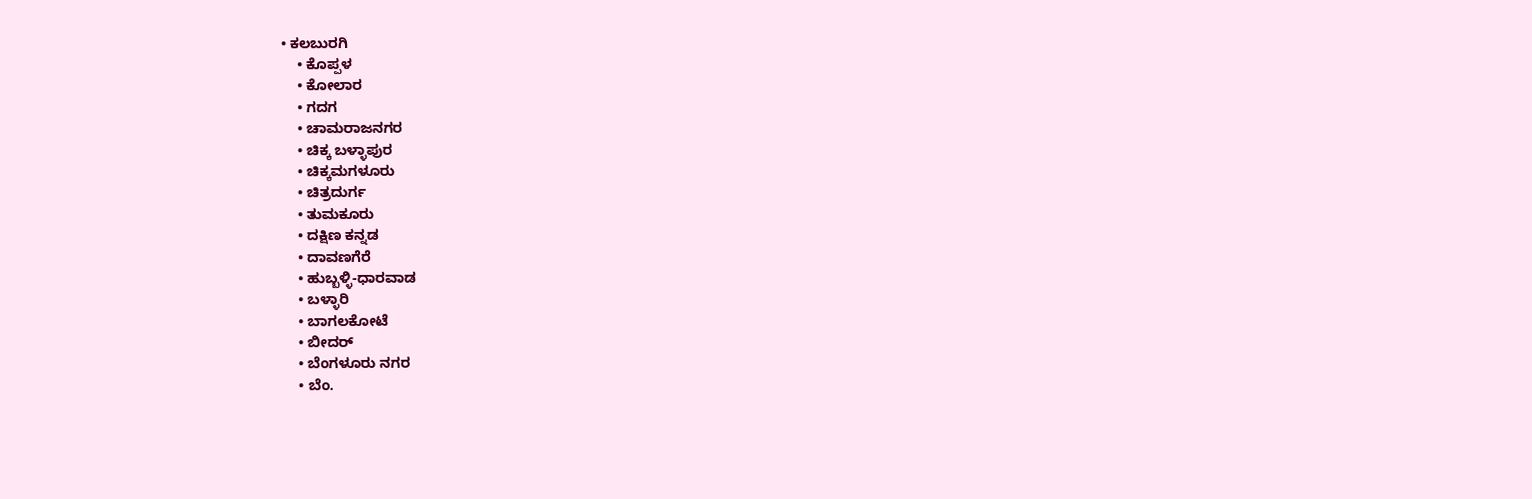• ಕಲಬುರಗಿ
    • ಕೊಪ್ಪಳ
    • ಕೋಲಾರ
    • ಗದಗ
    • ಚಾಮರಾಜನಗರ
    • ಚಿಕ್ಕ ಬಳ್ಳಾಪುರ
    • ಚಿಕ್ಕಮಗಳೂರು
    • ಚಿತ್ರದುರ್ಗ
    • ತುಮಕೂರು
    • ದಕ್ಷಿಣ ಕನ್ನಡ
    • ದಾವಣಗೆರೆ
    • ಹುಬ್ಬಳ್ಳಿ-ಧಾರವಾಡ
    • ಬಳ್ಳಾರಿ
    • ಬಾಗಲಕೋಟೆ
    • ಬೀದರ್
    • ಬೆಂಗಳೂರು ನಗರ
    • ಬೆಂ.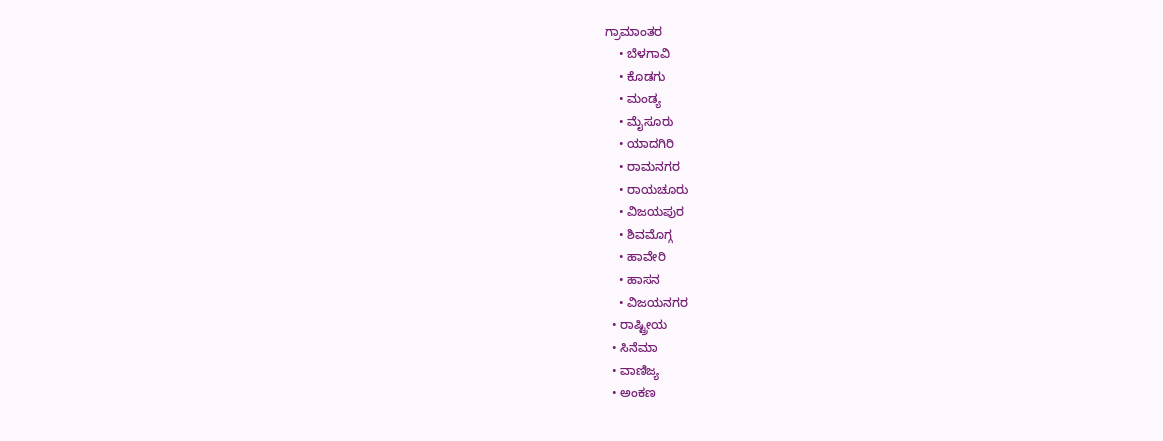ಗ್ರಾಮಾಂತರ
    • ಬೆಳಗಾವಿ
    • ಕೊಡಗು
    • ಮಂಡ್ಯ
    • ಮೈಸೂರು
    • ಯಾದಗಿರಿ
    • ರಾಮನಗರ
    • ರಾಯಚೂರು
    • ವಿಜಯಪುರ
    • ಶಿವಮೊಗ್ಗ
    • ಹಾವೇರಿ
    • ಹಾಸನ
    • ವಿಜಯನಗರ
  • ರಾಷ್ಟ್ರೀಯ
  • ಸಿನೆಮಾ
  • ವಾಣಿಜ್ಯ
  • ಅಂಕಣ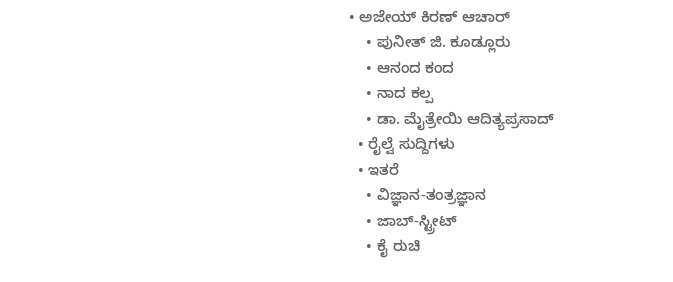• ಅಜೇಯ್ ಕಿರಣ್ ಆಚಾರ್
    • ಪುನೀತ್ ಜಿ. ಕೂಡ್ಲೂರು
    • ಆನಂದ ಕಂದ
    • ನಾದ ಕಲ್ಪ
    • ಡಾ. ಮೈತ್ರೇಯಿ ಆದಿತ್ಯಪ್ರಸಾದ್
  • ರೈಲ್ವೆ ಸುದ್ದಿಗಳು
  • ಇತರೆ
    • ವಿಜ್ಞಾನ-ತಂತ್ರಜ್ಞಾನ
    • ಜಾಬ್-ಸ್ಟ್ರೀಟ್
    • ಕೈ ರುಚಿ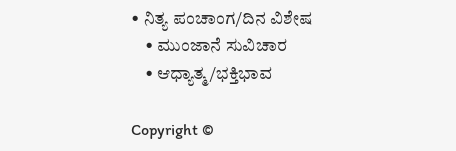• ನಿತ್ಯ ಪಂಚಾಂಗ/ದಿನ ವಿಶೇಷ
    • ಮುಂಜಾನೆ ಸುವಿಚಾರ
    • ಆಧ್ಯಾತ್ಮ/ಭಕ್ತಿಭಾವ

Copyright ©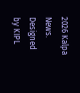2026 Kalpa News. Designed by KIPL